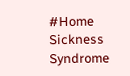#Home Sickness Syndrome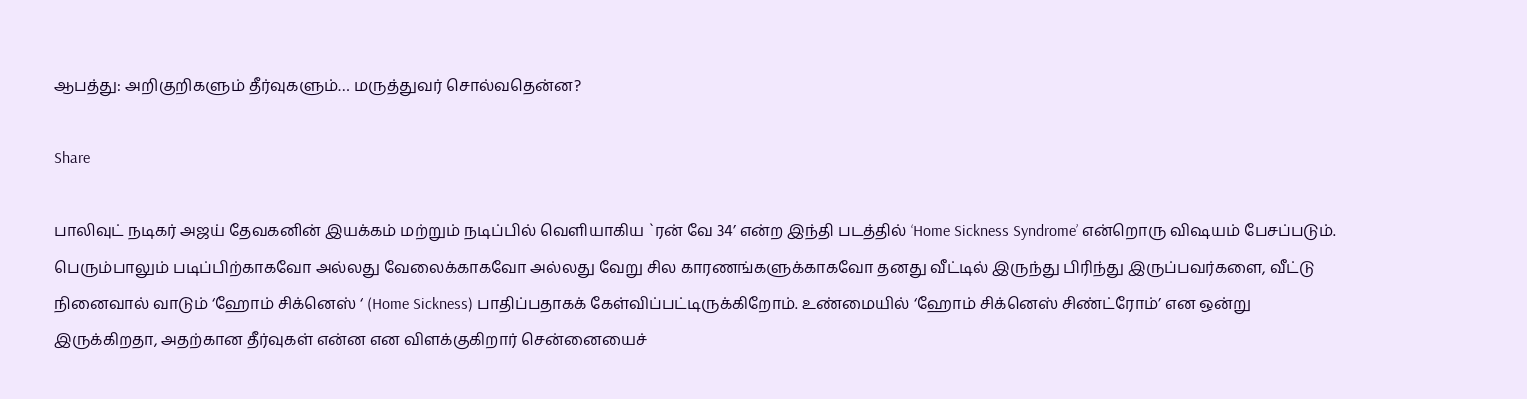ஆபத்து: அறிகுறிகளும் தீர்வுகளும்… மருத்துவர் சொல்வதென்ன?

Share

பாலிவுட் நடிகர் அஜய் தேவகனின் இயக்கம் மற்றும் நடிப்பில் வெளியாகிய `ரன் வே 34’ என்ற இந்தி படத்தில் ‘Home Sickness Syndrome’ என்றொரு விஷயம் பேசப்படும். பெரும்பாலும் படிப்பிற்காகவோ அல்லது வேலைக்காகவோ அல்லது வேறு சில காரணங்களுக்காகவோ தனது வீட்டில் இருந்து பிரிந்து இருப்பவர்களை, வீட்டு நினைவால் வாடும் ‘ஹோம் சிக்னெஸ் ‘ (Home Sickness) பாதிப்பதாகக் கேள்விப்பட்டிருக்கிறோம். உண்மையில் ‘ஹோம் சிக்னெஸ் சிண்ட்ரோம்’ என ஒன்று இருக்கிறதா, அதற்கான தீர்வுகள் என்ன என விளக்குகிறார் சென்னையைச்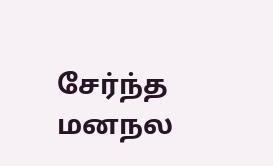சேர்ந்த மனநல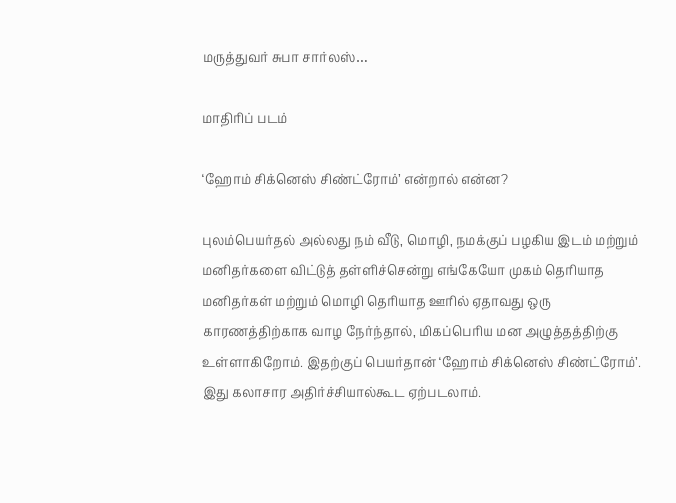மருத்துவர் சுபா சார்லஸ்…

மாதிரிப் படம்

‘ஹோம் சிக்னெஸ் சிண்ட்ரோம்’ என்றால் என்ன?

புலம்பெயர்தல் அல்லது நம் வீடு, மொழி, நமக்குப் பழகிய இடம் மற்றும் மனிதர்களை விட்டுத் தள்ளிச்சென்று எங்கேயோ முகம் தெரியாத மனிதர்கள் மற்றும் மொழி தெரியாத ஊரில் ஏதாவது ஒரு காரணத்திற்காக வாழ நேர்ந்தால், மிகப்பெரிய மன அழுத்தத்திற்கு உள்ளாகிறோம். இதற்குப் பெயர்தான் ‘ஹோம் சிக்னெஸ் சிண்ட்ரோம்’. இது கலாசார அதிர்ச்சியால்கூட ஏற்படலாம்.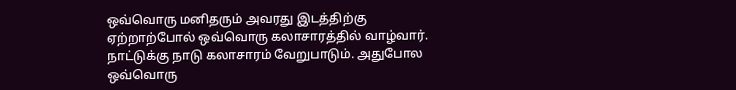ஒவ்வொரு மனிதரும் அவரது இடத்திற்கு ஏற்றாற்போல் ஒவ்வொரு கலாசாரத்தில் வாழ்வார். நாட்டுக்கு நாடு கலாசாரம் வேறுபாடும். அதுபோல ஒவ்வொரு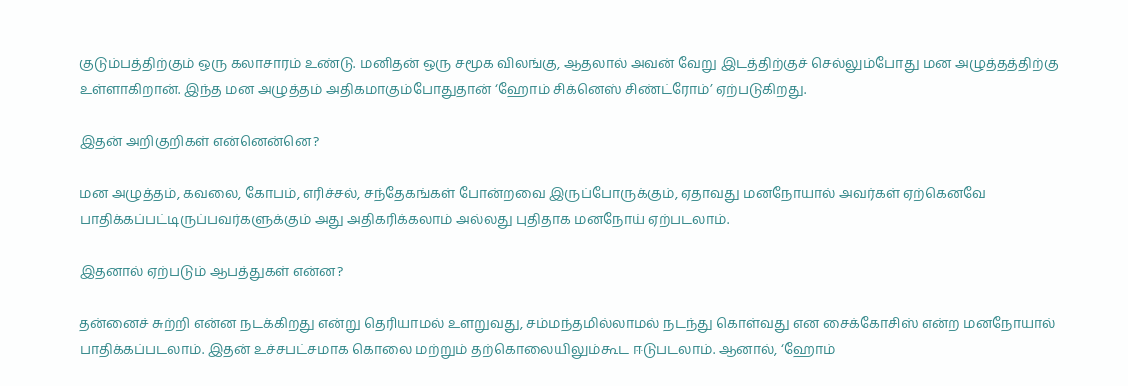குடும்பத்திற்கும் ஒரு கலாசாரம் உண்டு. மனிதன் ஒரு சமூக விலங்கு, ஆதலால் அவன் வேறு இடத்திற்குச் செல்லும்போது மன அழுத்தத்திற்கு உள்ளாகிறான். இந்த மன அழுத்தம் அதிகமாகும்போதுதான் ‘ஹோம் சிக்னெஸ் சிண்ட்ரோம்’ ஏற்படுகிறது.

இதன் அறிகுறிகள் என்னென்னெ?

மன அழுத்தம், கவலை, கோபம், எரிச்சல், சந்தேகங்கள் போன்றவை இருப்போருக்கும், ஏதாவது மனநோயால் அவர்கள் ஏற்கெனவே பாதிக்கப்பட்டிருப்பவர்களுக்கும் அது அதிகரிக்கலாம் அல்லது புதிதாக மனநோய் ஏற்படலாம்.

இதனால் ஏற்படும் ஆபத்துகள் என்ன?

தன்னைச் சுற்றி என்ன நடக்கிறது என்று தெரியாமல் உளறுவது, சம்மந்தமில்லாமல் நடந்து கொள்வது என சைக்கோசிஸ் என்ற மனநோயால் பாதிக்கப்படலாம். இதன் உச்சபட்சமாக கொலை மற்றும் தற்கொலையிலும்கூட ஈடுபடலாம். ஆனால், ‘ஹோம்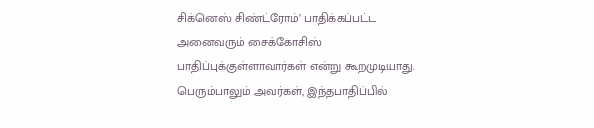சிக்னெஸ் சிண்ட்ரோம்’ பாதிக்கப்பட்ட அனைவரும் சைக்கோசிஸ் பாதிப்புக்குள்ளாவார்கள் என்று கூறமுடியாது. பெரும்பாலும் அவர்கள், இந்தபாதிப்பில்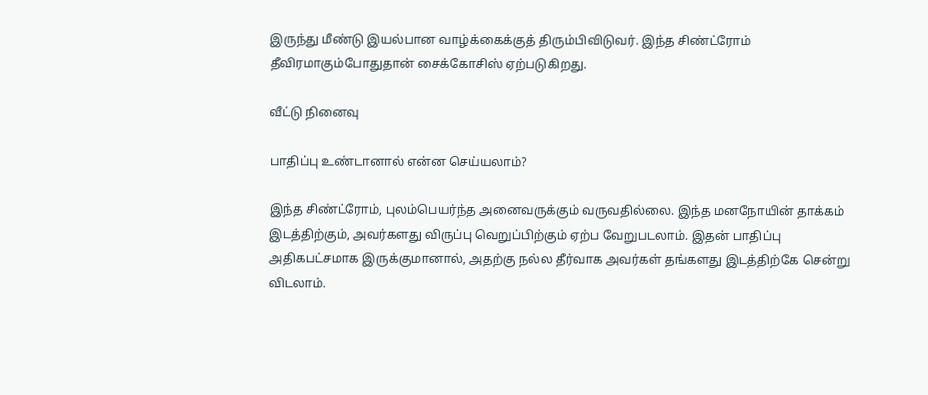இருந்து மீண்டு இயல்பான வாழ்க்கைக்குத் திரும்பிவிடுவர். இந்த சிண்ட்ரோம் தீவிரமாகும்போதுதான் சைக்கோசிஸ் ஏற்படுகிறது.

வீட்டு நினைவு

பாதிப்பு உண்டானால் என்ன செய்யலாம்?

இந்த சிண்ட்ரோம், புலம்பெயர்ந்த அனைவருக்கும் வருவதில்லை. இந்த மனநோயின் தாக்கம் இடத்திற்கும், அவர்களது விருப்பு வெறுப்பிற்கும் ஏற்ப வேறுபடலாம். இதன் பாதிப்பு அதிகபட்சமாக இருக்குமானால், அதற்கு நல்ல தீர்வாக அவர்கள் தங்களது இடத்திற்கே சென்று விடலாம்.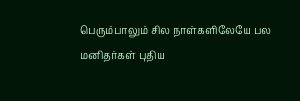பெரும்பாலும் சில நாள்களிலேயே பல மனிதர்கள் புதிய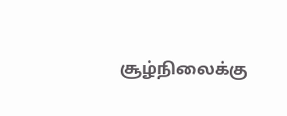சூழ்நிலைக்கு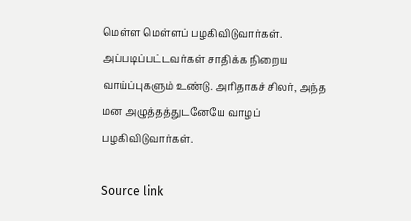மெள்ள மெள்ளப் பழகிவிடுவார்கள். அப்படிப்பட்டவர்கள் சாதிக்க நிறைய வாய்ப்புகளும் உண்டு. அரிதாகச் சிலர், அந்த மன அழுத்தத்துடனேயே வாழப் பழகிவிடுவார்கள்.

Source link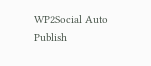WP2Social Auto Publish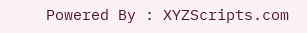Powered By : XYZScripts.com